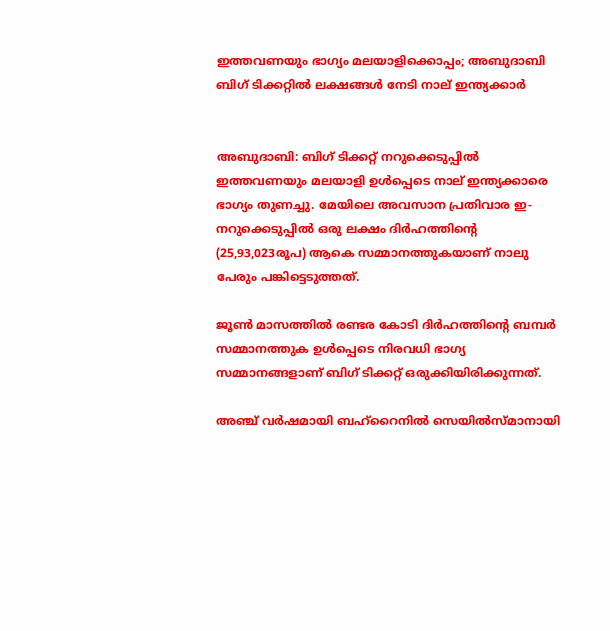ഇത്തവണയും ഭാഗ്യം മലയാളിക്കൊപ്പം; അബുദാബി ബിഗ് ടിക്കറ്റില്‍ ലക്ഷങ്ങൾ നേടി നാല് ഇന്ത്യക്കാര്‍


അബുദാബി: ബിഗ് ടിക്കറ്റ് നറുക്കെടുപ്പില്‍ ഇത്തവണയും മലയാളി ഉള്‍പ്പെടെ നാല് ഇന്ത്യക്കാരെ ഭാഗ്യം തുണച്ചു. മേയിലെ അവസാന പ്രതിവാര ഇ-നറുക്കെടുപ്പില്‍ ഒരു ലക്ഷം ദിർഹത്തിന്റെ (25,93,023രൂപ) ആകെ സമ്മാനത്തുകയാണ് നാലു പേരും പങ്കിട്ടെടുത്തത്.

ജൂണ്‍ മാസത്തില്‍ രണ്ടര കോടി ദിർഹത്തിന്റെ ബമ്പർ സമ്മാനത്തുക ഉള്‍പ്പെടെ നിരവധി ഭാഗ്യ സമ്മാനങ്ങളാണ് ബിഗ് ടിക്കറ്റ് ഒരുക്കിയിരിക്കുന്നത്.

അഞ്ച് വർഷമായി ബഹ്‌റൈനില്‍ സെയില്‍സ്‌മാനായി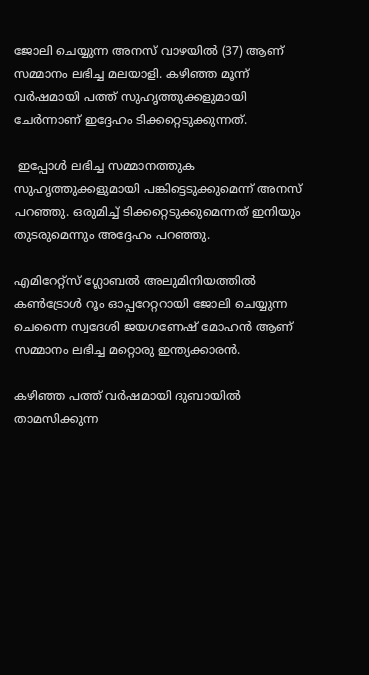ജോലി ചെയ്യുന്ന അനസ് വാഴയില്‍ (37) ആണ് സമ്മാനം ലഭിച്ച മലയാളി. കഴിഞ്ഞ മൂന്ന് വർഷമായി പത്ത് സുഹൃത്തുക്കളുമായി ചേർന്നാണ് ഇദ്ദേഹം ടിക്കറ്റെടുക്കുന്നത്.

 ഇപ്പോള്‍ ലഭിച്ച സമ്മാനത്തുക സുഹൃത്തുക്കളുമായി പങ്കിട്ടെടുക്കുമെന്ന് അനസ് പറഞ്ഞു. ഒരുമിച്ച്‌ ടിക്കറ്റെടുക്കുമെന്നത് ഇനിയും തുടരുമെന്നും അദ്ദേഹം പറഞ്ഞു.

എമിറേറ്റ്‌സ് ഗ്ലോബല്‍ അലുമിനിയത്തില്‍ കണ്‍ട്രോള്‍ റൂം ഓപ്പറേറ്ററായി ജോലി ചെയ്യുന്ന ചെന്നൈ സ്വദേശി ജയഗണേഷ് മോഹൻ ആണ് സമ്മാനം ലഭിച്ച മറ്റൊരു ഇന്ത്യക്കാരൻ.

കഴിഞ്ഞ പത്ത് വർഷമായി ദുബായില്‍ താമസിക്കുന്ന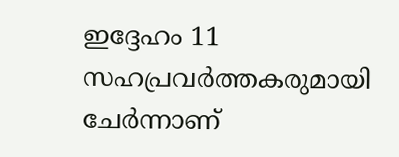ഇദ്ദേഹം 11 സഹപ്രവർത്തകരുമായി ചേർന്നാണ്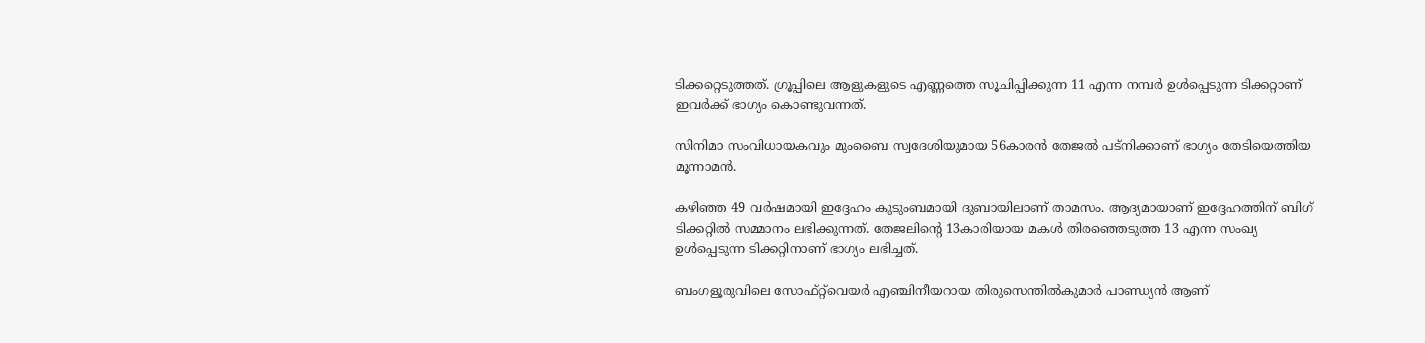ടിക്കറ്റെടുത്തത്. ഗ്രൂപ്പിലെ ആളുകളുടെ എണ്ണത്തെ സൂചിപ്പിക്കുന്ന 11 എന്ന നമ്പർ ഉള്‍പ്പെടുന്ന ടിക്കറ്റാണ് ഇവർക്ക് ഭാഗ്യം കൊണ്ടുവന്നത്.

സിനിമാ സംവിധായകവും മുംബൈ സ്വദേശിയുമായ 56കാരൻ തേജല്‍ പട്‌നിക്കാണ് ഭാഗ്യം തേടിയെത്തിയ മൂന്നാമൻ.

കഴിഞ്ഞ 49 വർഷമായി ഇദ്ദേഹം കുടുംബമായി ദുബായിലാണ് താമസം. ആദ്യമായാണ് ഇദ്ദേഹത്തിന് ബിഗ് ടിക്കറ്റില്‍ സമ്മാനം ലഭിക്കുന്നത്. തേജലിന്റെ 13കാരിയായ മകള്‍ തിരഞ്ഞെടുത്ത 13 എന്ന സംഖ്യ ഉള്‍പ്പെടുന്ന ടിക്കറ്റിനാണ് ഭാഗ്യം ലഭിച്ചത്.

ബംഗളൂരുവിലെ സോഫ്‌റ്റ്‌വെയർ എഞ്ചിനീയറായ തിരുസെന്തില്‍കുമാർ പാണ്ഡ്യൻ ആണ്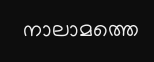നാലാമത്തെ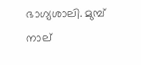ഭാഗ്യശാലി. മുമ്പ് നാല്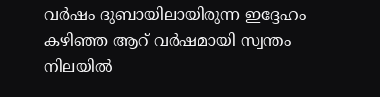വർഷം ദുബായിലായിരുന്ന ഇദ്ദേഹം കഴിഞ്ഞ ആറ് വർഷമായി സ്വന്തം നിലയില്‍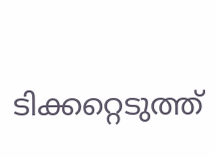ടിക്കറ്റെടുത്ത്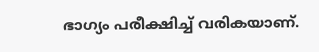ഭാഗ്യം പരീക്ഷിച്ച്‌ വരികയാണ്.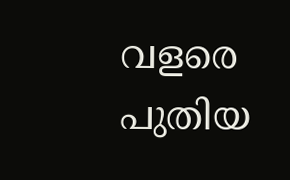വളരെ പുതിയ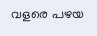വളരെ പഴയ